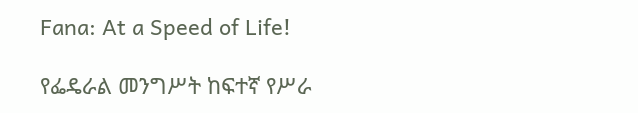Fana: At a Speed of Life!

የፌዴራል መንግሥት ከፍተኛ የሥራ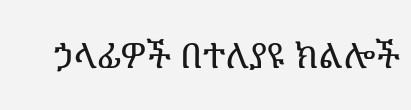ኃላፊዎች በተለያዩ ክልሎች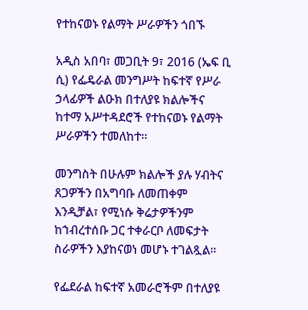የተከናወኑ የልማት ሥራዎችን ጎበኙ

አዲስ አበባ፣ መጋቢት 9፣ 2016 (ኤፍ ቢ ሲ) የፌዴራል መንግሥት ከፍተኛ የሥራ ኃላፊዎች ልዑክ በተለያዩ ክልሎችና ከተማ አሥተዳደሮች የተከናወኑ የልማት ሥራዎችን ተመለከተ።

መንግስት በሁሉም ክልሎች ያሉ ሃብትና ጸጋዎችን በአግባቡ ለመጠቀም እንዲቻል፣ የሚነሱ ቅሬታዎችንም ከኀብረተሰቡ ጋር ተቀራርቦ ለመፍታት ስራዎችን እያከናወነ መሆኑ ተገልጿል፡፡

የፌደራል ከፍተኛ አመራሮችም በተለያዩ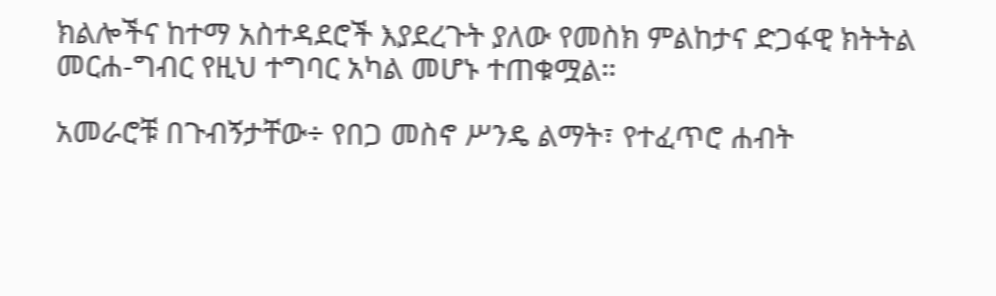ክልሎችና ከተማ አስተዳደሮች እያደረጉት ያለው የመስክ ምልከታና ድጋፋዊ ክትትል መርሐ-ግብር የዚህ ተግባር አካል መሆኑ ተጠቁሟል።

አመራሮቹ በጉብኝታቸው÷ የበጋ መስኖ ሥንዴ ልማት፣ የተፈጥሮ ሐብት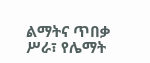ልማትና ጥበቃ ሥራ፣ የሌማት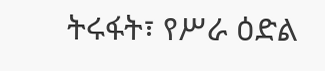ትሩፋት፣ የሥራ ዕድል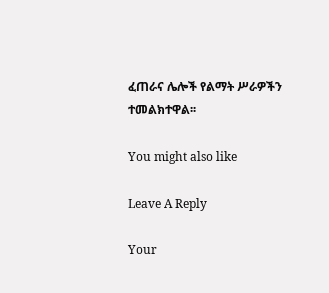ፈጠራና ሌሎች የልማት ሥራዎችን ተመልክተዋል፡፡

You might also like

Leave A Reply

Your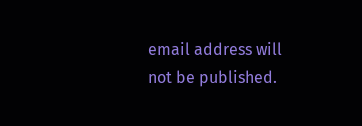email address will not be published.